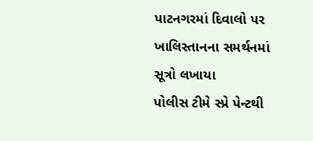પાટનગરમાં દિવાલો પર ખાલિસ્તાનના સમર્થનમાં સૂત્રો લખાયા
પોલીસ ટીમે સ્પ્રે પેન્ટથી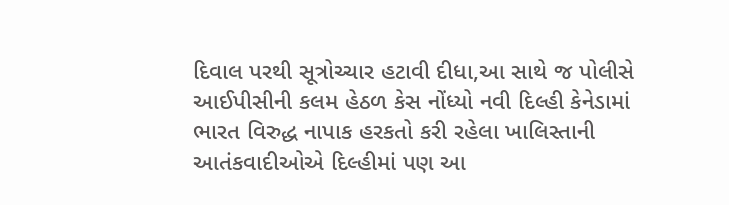દિવાલ પરથી સૂત્રોચ્ચાર હટાવી દીધા,આ સાથે જ પોલીસે આઈપીસીની કલમ હેઠળ કેસ નોંધ્યો નવી દિલ્હી કેનેડામાં ભારત વિરુદ્ધ નાપાક હરકતો કરી રહેલા ખાલિસ્તાની આતંકવાદીઓએ દિલ્હીમાં પણ આ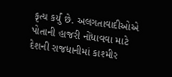કૃત્ય કર્યું છે. અલગતાવાદીઓએ પોતાની હાજરી નોંધાવવા માટે દેશની રાજધાનીમાં કાશ્મીર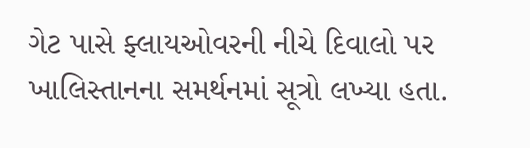ગેટ પાસે ફ્લાયઓવરની નીચે દિવાલો પર ખાલિસ્તાનના સમર્થનમાં સૂત્રો લખ્યા હતા.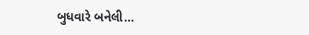બુધવારે બનેલી…